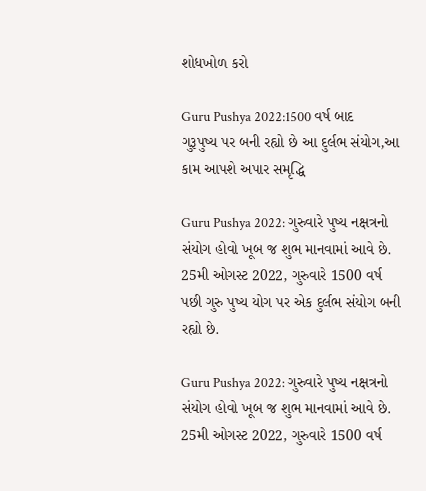શોધખોળ કરો

Guru Pushya 2022:1500 વર્ષ બાદ ગુરૂપુષ્ય પર બની રહ્યો છે આ દુર્લભ સંયોગ,આ કામ આપશે અપાર સમૃદ્ધિ

Guru Pushya 2022: ગુરુવારે પુષ્ય નક્ષત્રનો સંયોગ હોવો ખૂબ જ શુભ માનવામાં આવે છે. 25મી ઓગસ્ટ 2022, ગુરુવારે 1500 વર્ષ પછી ગુરુ પુષ્ય યોગ પર એક દુર્લભ સંયોગ બની રહ્યો છે.

Guru Pushya 2022: ગુરુવારે પુષ્ય નક્ષત્રનો સંયોગ હોવો ખૂબ જ શુભ માનવામાં આવે છે.  25મી ઓગસ્ટ 2022, ગુરુવારે 1500 વર્ષ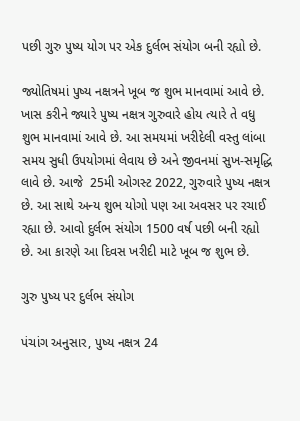પછી ગુરુ પુષ્ય યોગ પર એક દુર્લભ સંયોગ બની રહ્યો છે.

જ્યોતિષમાં પુષ્ય નક્ષત્રને ખૂબ જ શુભ માનવામાં આવે છે. ખાસ કરીને જ્યારે પુષ્ય નક્ષત્ર ગુરુવારે હોય ત્યારે તે વધુ શુભ માનવામાં આવે છે. આ સમયમાં ખરીદેલી વસ્તુ લાંબા સમય સુધી ઉપયોગમાં લેવાય છે અને જીવનમાં સુખ-સમૃદ્ધિ લાવે છે. આજે  25મી ઓગસ્ટ 2022, ગુરુવારે પુષ્ય નક્ષત્ર છે. આ સાથે અન્ય શુભ યોગો પણ આ અવસર પર રચાઈ રહ્યા છે. આવો દુર્લભ સંયોગ 1500 વર્ષ પછી બની રહ્યો છે. આ કારણે આ દિવસ ખરીદી માટે ખૂબ જ શુભ છે.

ગુરુ પુષ્ય પર દુર્લભ સંયોગ

પંચાંગ અનુસાર, પુષ્ય નક્ષત્ર 24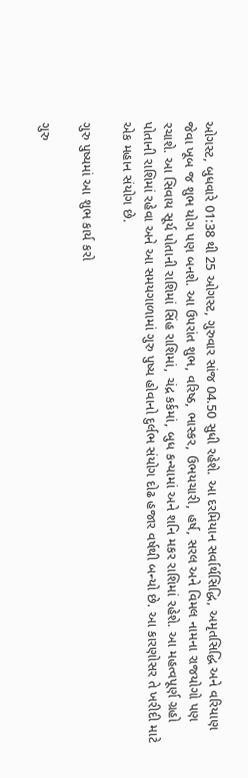ઓગસ્ટ, બુધવારે 01:38 થી 25 ઓગસ્ટ, ગુરુવાર સાંજ 04.50 સુધી રહેશે. આ દરમિયાન સર્વાર્થસિદ્ધિ, અમૃતસિદ્ધિ અને વરિયાણ જેવા ખૂબ જ શુભ યોગ પણ બનશે. આ ઉપરાંત શુભ, વરિષ્ઠ, ભાસ્કર, ઉભયચારી, હર્ષ, સરલ અને વિમલ નામના રાજયોગો પણ રચાશે. આ સિવાય સૂર્ય પોતાની રાશિમાં સિંહ રાશિમાં, ચંદ્ર કર્કમાં, બુધ કન્યામાં અને શનિ મકર રાશિમાં રહેશે. આ મહત્વપૂર્ણ ગ્રહો પોતાની રાશિમાં રહેવા અને આ સમયગાળામાં ગુરુ પુષ્ય હોવાનો દુર્લભ સંયોગ દોઢ હજાર વર્ષથી બન્યો છે. આ કારણોસર તે ખરીદી માટે એક મહાન સંયોગ છે.

ગુરુ પુષ્યમાં આ શુભ કાર્ય કરો

ગુરુ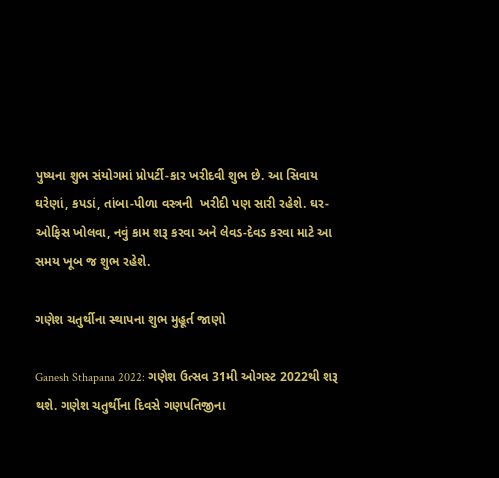પુષ્યના શુભ સંયોગમાં પ્રોપર્ટી-કાર ખરીદવી શુભ છે. આ સિવાય ઘરેણાં, કપડાં, તાંબા-પીળા વસ્ત્રની  ખરીદી પણ સારી રહેશે. ઘર-ઓફિસ ખોલવા, નવું કામ શરૂ કરવા અને લેવડ-દેવડ કરવા માટે આ સમય ખૂબ જ શુભ રહેશે.

ગણેશ ચતુર્થીના સ્થાપના શુભ મુહૂર્ત જાણો

Ganesh Sthapana 2022: ગણેશ ઉત્સવ 31મી ઓગસ્ટ 2022થી શરૂ થશે. ગણેશ ચતુર્થીના દિવસે ગણપતિજીના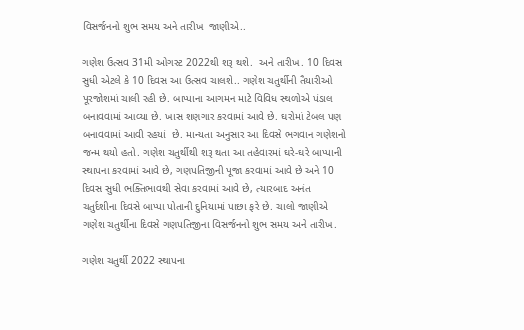વિસર્જનનો શુભ સમય અને તારીખ  જાણીએ..

ગણેશ ઉત્સવ 31મી ઓગસ્ટ 2022થી શરૂ થશે.  અને તારીખ. 10 દિવસ સુધી એટલે કે 10 દિવસ આ ઉત્સવ ચાલશે.. ગણેશ ચતુર્થીની તૈયારીઓ પૂરજોશમાં ચાલી રહી છે. બાપ્પાના આગમન માટે વિવિધ સ્થળોએ પંડાલ બનાવવામાં આવ્યા છે. ખાસ શણગાર કરવામાં આવે છે. ઘરોમાં ટેબલ પણ બનાવવામાં આવી રહયાં  છે. માન્યતા અનુસાર આ દિવસે ભગવાન ગણેશનો જન્મ થયો હતો. ગણેશ ચતુર્થીથી શરૂ થતા આ તહેવારમાં ઘરે-ઘરે બાપ્પાની સ્થાપના કરવામાં આવે છે, ગણપતિજીની પૂજા કરવામાં આવે છે અને 10 દિવસ સુધી ભક્તિભાવથી સેવા કરવામાં આવે છે, ત્યારબાદ અનંત ચતુર્દશીના દિવસે બાપ્પા પોતાની દુનિયામાં પાછા ફરે છે. ચાલો જાણીએ ગણેશ ચતુર્થીના દિવસે ગણપતિજીના વિસર્જનનો શુભ સમય અને તારીખ.

ગણેશ ચતુર્થી 2022 સ્થાપના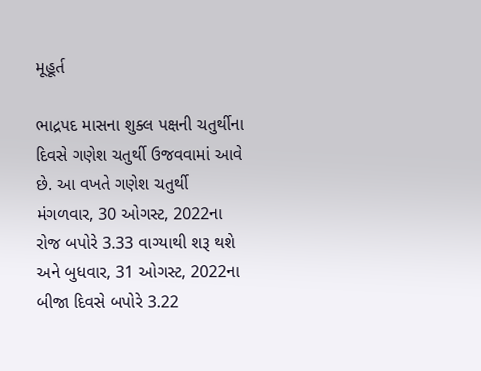મૂહૂર્ત

ભાદ્રપદ માસના શુક્લ પક્ષની ચતુર્થીના દિવસે ગણેશ ચતુર્થી ઉજવવામાં આવે છે. આ વખતે ગણેશ ચતુર્થી મંગળવાર, 30 ઓગસ્ટ, 2022ના રોજ બપોરે 3.33 વાગ્યાથી શરૂ થશે અને બુધવાર, 31 ઓગસ્ટ, 2022ના બીજા દિવસે બપોરે 3.22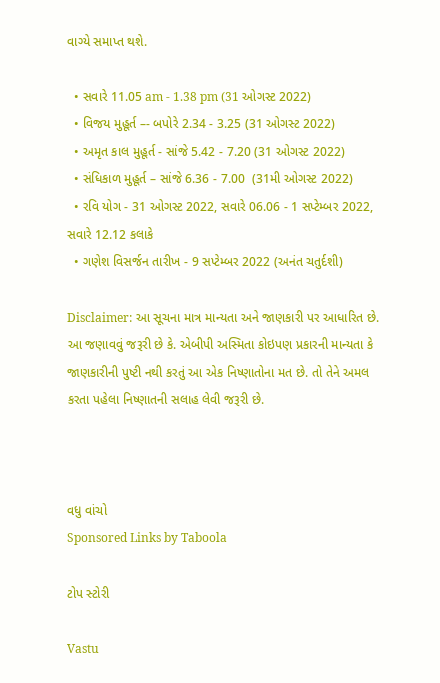વાગ્યે સમાપ્ત થશે.

  • સવારે 11.05 am - 1.38 pm (31 ઓગસ્ટ 2022)
  • વિજય મુહૂર્ત –- બપોરે 2.34 - 3.25 (31 ઓગસ્ટ 2022)
  • અમૃત કાલ મુહૂર્ત - સાંજે 5.42 - 7.20 (31 ઓગસ્ટ 2022)
  • સંધિકાળ મુહૂર્ત – સાંજે 6.36 - 7.00  (31મી ઓગસ્ટ 2022)
  • રવિ યોગ - 31 ઓગસ્ટ 2022, સવારે 06.06 - 1 સપ્ટેમ્બર 2022, સવારે 12.12 કલાકે
  • ગણેશ વિસર્જન તારીખ - 9 સપ્ટેમ્બર 2022 (અનંત ચતુર્દશી)

Disclaimer: આ સૂચના માત્ર માન્યતા અને જાણકારી પર આધારિત છે. આ જણાવવું જરૂરી છે કે. એબીપી અસ્મિતા કોઇપણ પ્રકારની માન્યતા કે જાણકારીની પુષ્ટી નથી કરતું આ એક નિષ્ણાતોના મત છે. તો તેને અમલ કરતા પહેલા નિષ્ણાતની સલાહ લેવી જરૂરી છે.



વધુ વાંચો
Sponsored Links by Taboola

ટોપ સ્ટોરી

Vastu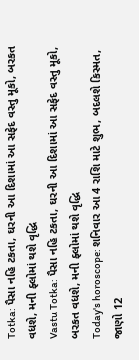Totka: પૈસા નહિ ટકતા, ઘરની આ દિશામાં આ સફેદ વસ્તુ મૂકો, બરકત વધશે, મની ફ્લોમાં થશે વૃદ્ધિ
Vastu Totka: પૈસા નહિ ટકતા, ઘરની આ દિશામાં આ સફેદ વસ્તુ મૂકો, બરકત વધશે, મની ફ્લોમાં થશે વૃદ્ધિ
Today's horoscope: શનિવાર આ 4 રાશિ માટે શુભ, બદલશે કિસ્મત, જાણો 12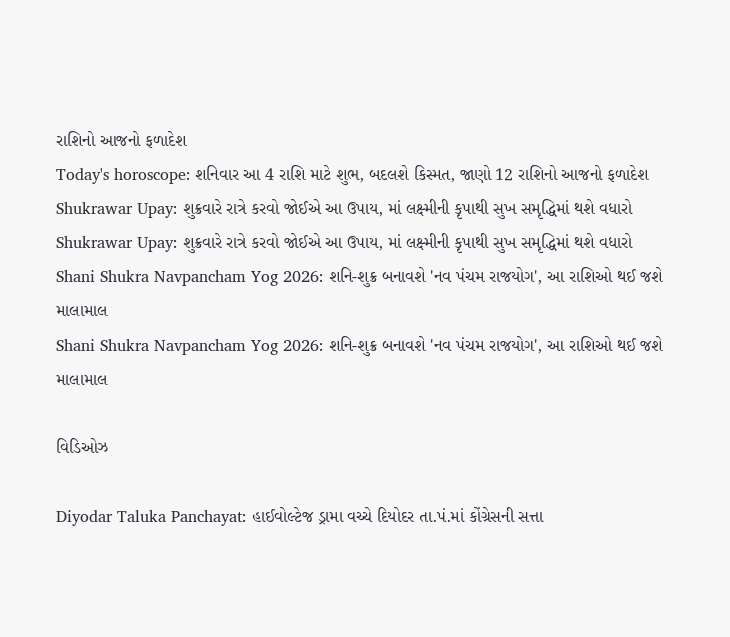રાશિનો આજનો ફળાદેશ
Today's horoscope: શનિવાર આ 4 રાશિ માટે શુભ, બદલશે કિસ્મત, જાણો 12 રાશિનો આજનો ફળાદેશ
Shukrawar Upay: શુક્રવારે રાત્રે કરવો જોઈએ આ ઉપાય, માં લક્ષ્મીની કૃપાથી સુખ સમૃદ્ધિમાં થશે વધારો
Shukrawar Upay: શુક્રવારે રાત્રે કરવો જોઈએ આ ઉપાય, માં લક્ષ્મીની કૃપાથી સુખ સમૃદ્ધિમાં થશે વધારો
Shani Shukra Navpancham Yog 2026: શનિ-શુક્ર બનાવશે 'નવ પંચમ રાજયોગ', આ રાશિઓ થઈ જશે માલામાલ
Shani Shukra Navpancham Yog 2026: શનિ-શુક્ર બનાવશે 'નવ પંચમ રાજયોગ', આ રાશિઓ થઈ જશે માલામાલ

વિડિઓઝ

Diyodar Taluka Panchayat: હાઈવોલ્ટેજ ડ્રામા વચ્ચે દિયોદર તા.પં.માં કોંગ્રેસની સત્તા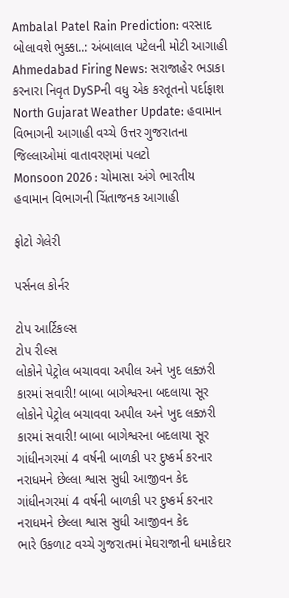Ambalal Patel Rain Prediction: વરસાદ બોલાવશે ભુક્કા..: અંબાલાલ પટેલની મોટી આગાહી
Ahmedabad Firing News: સરાજાહેર ભડાકા કરનારા નિવૃત DySPની વધુ એક કરતૂતનો પર્દાફાશ
North Gujarat Weather Update: હવામાન વિભાગની આગાહી વચ્ચે ઉત્તર ગુજરાતના જિલ્લાઓમાં વાતાવરણમાં પલટો
Monsoon 2026 : ચોમાસા અંગે ભારતીય હવામાન વિભાગની ચિંતાજનક આગાહી

ફોટો ગેલેરી

પર્સનલ કોર્નર

ટોપ આર્ટિકલ્સ
ટોપ રીલ્સ
લોકોને પેટ્રોલ બચાવવા અપીલ અને ખુદ લક્ઝરી કારમાં સવારી! બાબા બાગેશ્વરના બદલાયા સૂર
લોકોને પેટ્રોલ બચાવવા અપીલ અને ખુદ લક્ઝરી કારમાં સવારી! બાબા બાગેશ્વરના બદલાયા સૂર
ગાંધીનગરમાં 4 વર્ષની બાળકી પર દુષ્કર્મ કરનાર નરાધમને છેલ્લા શ્વાસ સુધી આજીવન કેદ
ગાંધીનગરમાં 4 વર્ષની બાળકી પર દુષ્કર્મ કરનાર નરાધમને છેલ્લા શ્વાસ સુધી આજીવન કેદ
ભારે ઉકળાટ વચ્ચે ગુજરાતમાં મેઘરાજાની ધમાકેદાર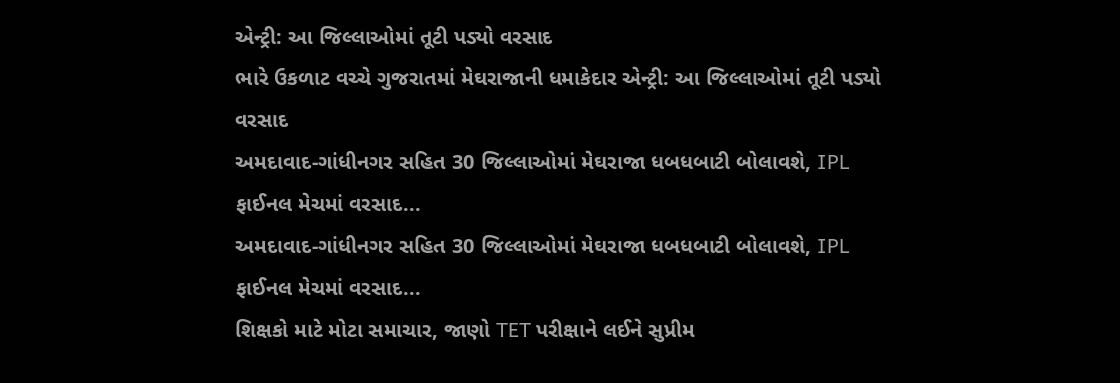એન્ટ્રી: આ જિલ્લાઓમાં તૂટી પડ્યો વરસાદ
ભારે ઉકળાટ વચ્ચે ગુજરાતમાં મેઘરાજાની ધમાકેદાર એન્ટ્રી: આ જિલ્લાઓમાં તૂટી પડ્યો વરસાદ
અમદાવાદ-ગાંધીનગર સહિત 30 જિલ્લાઓમાં મેઘરાજા ધબધબાટી બોલાવશે, IPL ફાઈનલ મેચમાં વરસાદ...
અમદાવાદ-ગાંધીનગર સહિત 30 જિલ્લાઓમાં મેઘરાજા ધબધબાટી બોલાવશે, IPL ફાઈનલ મેચમાં વરસાદ...
શિક્ષકો માટે મોટા સમાચાર, જાણો TET પરીક્ષાને લઈને સુપ્રીમ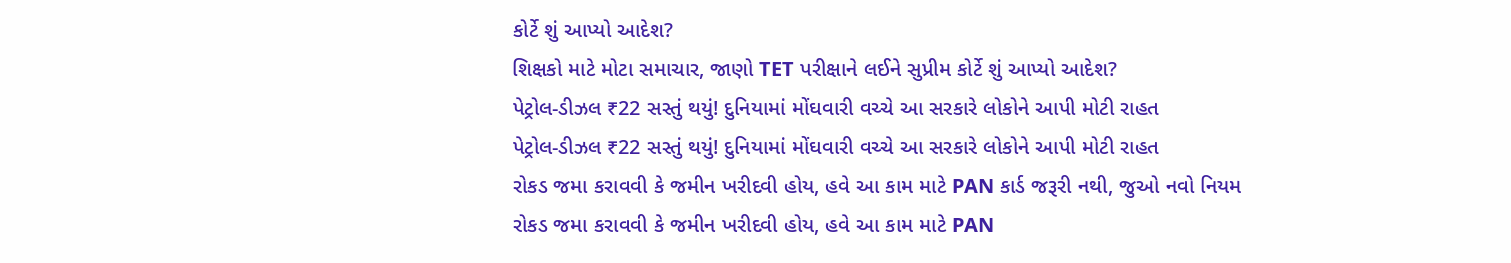કોર્ટે શું આપ્યો આદેશ?
શિક્ષકો માટે મોટા સમાચાર, જાણો TET પરીક્ષાને લઈને સુપ્રીમ કોર્ટે શું આપ્યો આદેશ?
પેટ્રોલ-ડીઝલ ₹22 સસ્તું થયું! દુનિયામાં મોંઘવારી વચ્ચે આ સરકારે લોકોને આપી મોટી રાહત
પેટ્રોલ-ડીઝલ ₹22 સસ્તું થયું! દુનિયામાં મોંઘવારી વચ્ચે આ સરકારે લોકોને આપી મોટી રાહત
રોકડ જમા કરાવવી કે જમીન ખરીદવી હોય, હવે આ કામ માટે PAN કાર્ડ જરૂરી નથી, જુઓ નવો નિયમ
રોકડ જમા કરાવવી કે જમીન ખરીદવી હોય, હવે આ કામ માટે PAN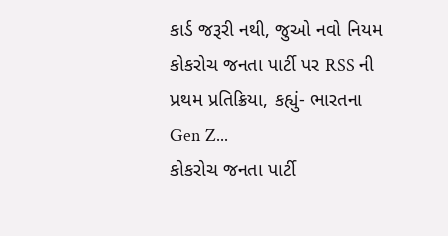કાર્ડ જરૂરી નથી, જુઓ નવો નિયમ
કોકરોચ જનતા પાર્ટી પર RSS ની પ્રથમ પ્રતિક્રિયા, કહ્યું- ભારતના Gen Z...
કોકરોચ જનતા પાર્ટી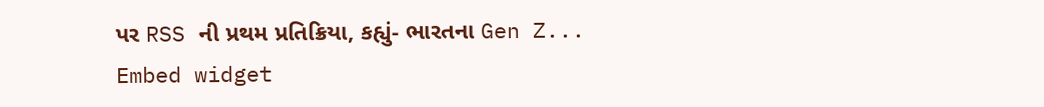પર RSS ની પ્રથમ પ્રતિક્રિયા, કહ્યું- ભારતના Gen Z...
Embed widget